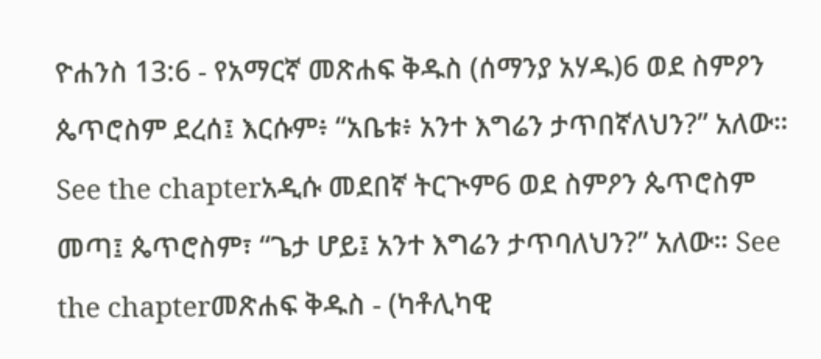ዮሐንስ 13:6 - የአማርኛ መጽሐፍ ቅዱስ (ሰማንያ አሃዱ)6 ወደ ስምዖን ጴጥሮስም ደረሰ፤ እርሱም፥ “አቤቱ፥ አንተ እግሬን ታጥበኛለህን?” አለው። See the chapterአዲሱ መደበኛ ትርጒም6 ወደ ስምዖን ጴጥሮስም መጣ፤ ጴጥሮስም፣ “ጌታ ሆይ፤ አንተ እግሬን ታጥባለህን?” አለው። See the chapterመጽሐፍ ቅዱስ - (ካቶሊካዊ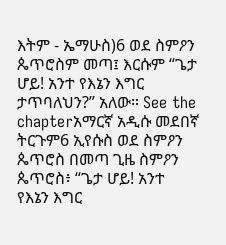እትም - ኤማሁስ)6 ወደ ስምዖን ጴጥሮስም መጣ፤ እርሱም “ጌታ ሆይ! አንተ የእኔን እግር ታጥባለህን?” አለው። See the chapterአማርኛ አዲሱ መደበኛ ትርጉም6 ኢየሱስ ወደ ስምዖን ጴጥሮስ በመጣ ጊዜ ስምዖን ጴጥሮስ፥ “ጌታ ሆይ! አንተ የእኔን እግር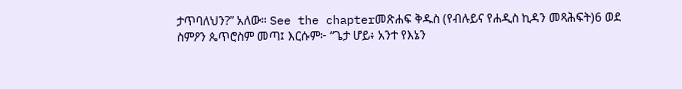ታጥባለህን?” አለው። See the chapterመጽሐፍ ቅዱስ (የብሉይና የሐዲስ ኪዳን መጻሕፍት)6 ወደ ስምዖን ጴጥሮስም መጣ፤ እርሱም፦ “ጌታ ሆይ፥ አንተ የእኔን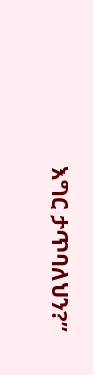እግር ታጥባለህን?”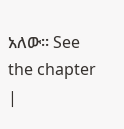አለው። See the chapter |